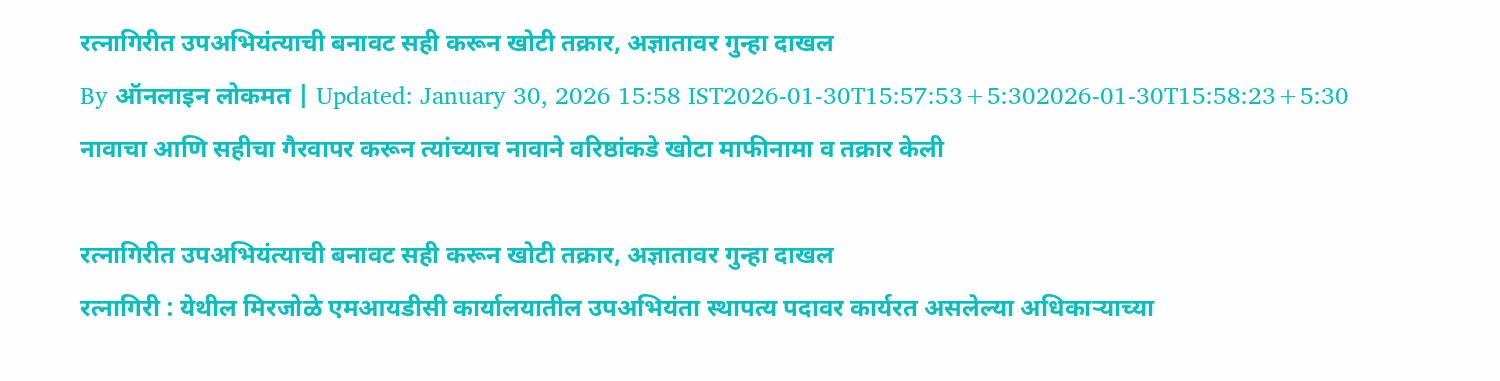रत्नागिरीत उपअभियंत्याची बनावट सही करून खोटी तक्रार, अज्ञातावर गुन्हा दाखल
By ऑनलाइन लोकमत | Updated: January 30, 2026 15:58 IST2026-01-30T15:57:53+5:302026-01-30T15:58:23+5:30
नावाचा आणि सहीचा गैरवापर करून त्यांच्याच नावाने वरिष्ठांकडे खोटा माफीनामा व तक्रार केली

रत्नागिरीत उपअभियंत्याची बनावट सही करून खोटी तक्रार, अज्ञातावर गुन्हा दाखल
रत्नागिरी : येथील मिरजोळे एमआयडीसी कार्यालयातील उपअभियंता स्थापत्य पदावर कार्यरत असलेल्या अधिकाऱ्याच्या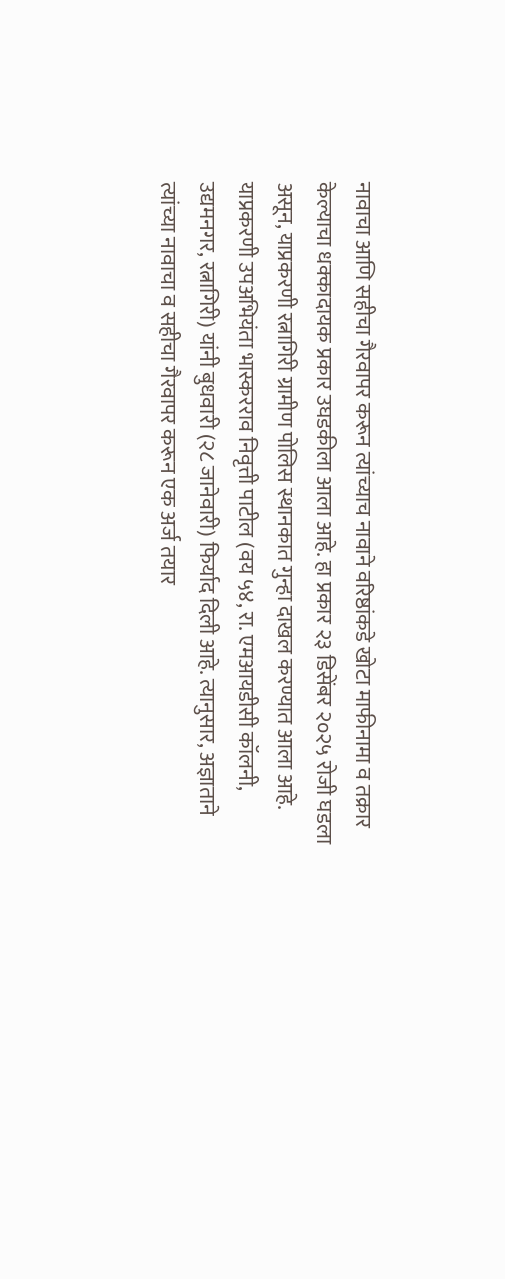नावाचा आणि सहीचा गैरवापर करून त्यांच्याच नावाने वरिष्ठांकडे खोटा माफीनामा व तक्रार केल्याचा धक्कादायक प्रकार उघडकीला आला आहे. हा प्रकार २३ डिसेंबर २०२५ रोजी घडला असून, याप्रकरणी रत्नागिरी ग्रामीण पोलिस स्थानकात गुन्हा दाखल करण्यात आला आहे.
याप्रकरणी उपअभियंता भास्करराव निवृत्ती पाटील (वय ५४, रा. एमआयडीसी कॉलनी, उद्यमनगर, रत्नागिरी) यांनी बुधवारी (२८ जानेवारी) फिर्याद दिली आहे. त्यानुसार, अज्ञाताने त्यांच्या नावाचा व सहीचा गैरवापर करून एक अर्ज तयार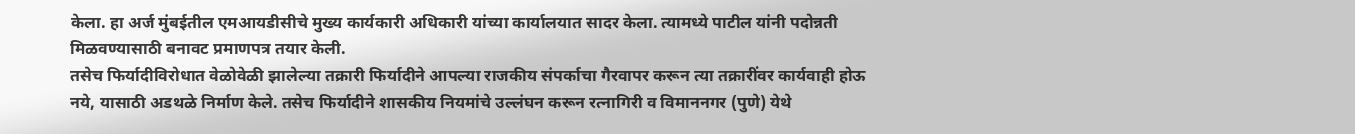केला. हा अर्ज मुंबईतील एमआयडीसीचे मुख्य कार्यकारी अधिकारी यांच्या कार्यालयात सादर केला. त्यामध्ये पाटील यांनी पदोन्नती मिळवण्यासाठी बनावट प्रमाणपत्र तयार केली.
तसेच फिर्यादीविरोधात वेळोवेळी झालेल्या तक्रारी फिर्यादीने आपल्या राजकीय संपर्काचा गैरवापर करून त्या तक्रारींवर कार्यवाही होऊ नये, यासाठी अडथळे निर्माण केले. तसेच फिर्यादीने शासकीय नियमांचे उल्लंघन करून रत्नागिरी व विमाननगर (पुणे) येथे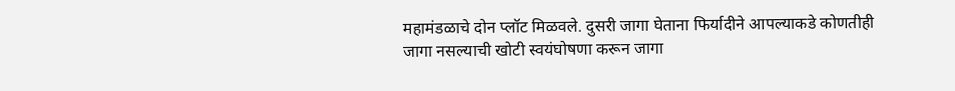महामंडळाचे दोन प्लॉट मिळवले. दुसरी जागा घेताना फिर्यादीने आपल्याकडे कोणतीही जागा नसल्याची खोटी स्वयंघोषणा करून जागा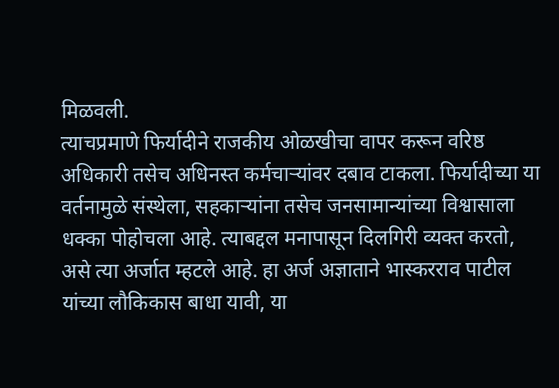मिळवली.
त्याचप्रमाणे फिर्यादीने राजकीय ओळखीचा वापर करून वरिष्ठ अधिकारी तसेच अधिनस्त कर्मचाऱ्यांवर दबाव टाकला. फिर्यादीच्या या वर्तनामुळे संस्थेला, सहकाऱ्यांना तसेच जनसामान्यांच्या विश्वासाला धक्का पोहोचला आहे. त्याबद्दल मनापासून दिलगिरी व्यक्त करतो, असे त्या अर्जात म्हटले आहे. हा अर्ज अज्ञाताने भास्करराव पाटील यांच्या लौकिकास बाधा यावी, या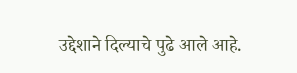उद्देशाने दिल्याचे पुढे आले आहे.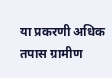या प्रकरणी अधिक तपास ग्रामीण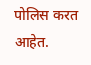पोलिस करत आहेत.